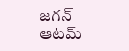జగన్ ఆటమ్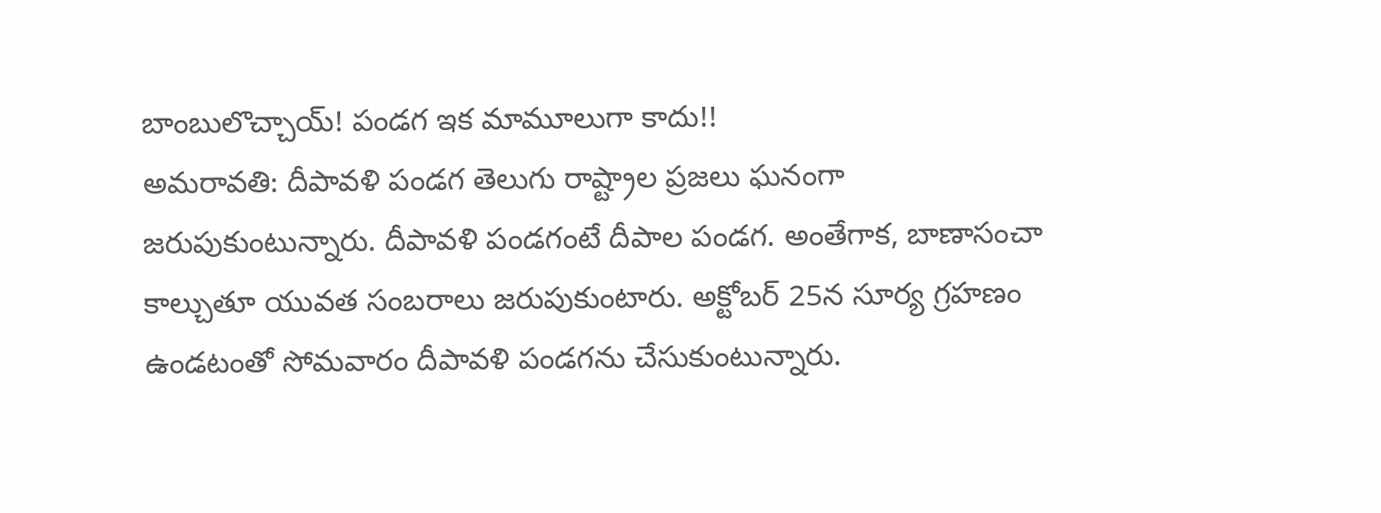బాంబులొచ్చాయ్! పండగ ఇక మామూలుగా కాదు!!
అమరావతి: దీపావళి పండగ తెలుగు రాష్ట్రాల ప్రజలు ఘనంగా జరుపుకుంటున్నారు. దీపావళి పండగంటే దీపాల పండగ. అంతేగాక, బాణాసంచా కాల్చుతూ యువత సంబరాలు జరుపుకుంటారు. అక్టోబర్ 25న సూర్య గ్రహణం ఉండటంతో సోమవారం దీపావళి పండగను చేసుకుంటున్నారు.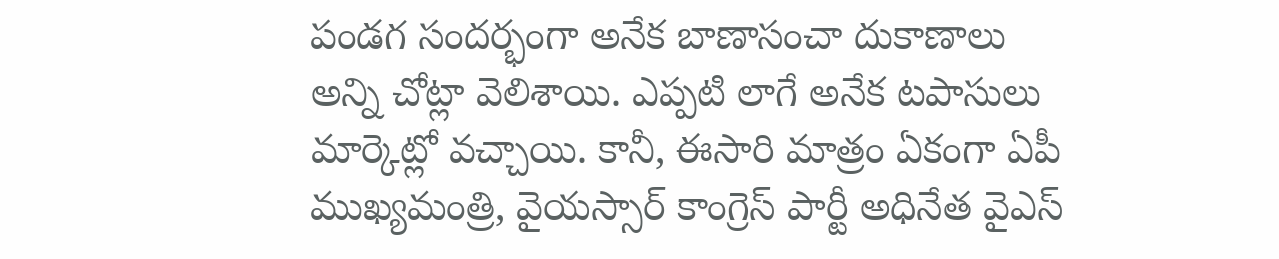పండగ సందర్భంగా అనేక బాణాసంచా దుకాణాలు అన్ని చోట్లా వెలిశాయి. ఎప్పటి లాగే అనేక టపాసులు మార్కెట్లో వచ్చాయి. కానీ, ఈసారి మాత్రం ఏకంగా ఏపీ ముఖ్యమంత్రి, వైయస్సార్ కాంగ్రెస్ పార్టీ అధినేత వైఎస్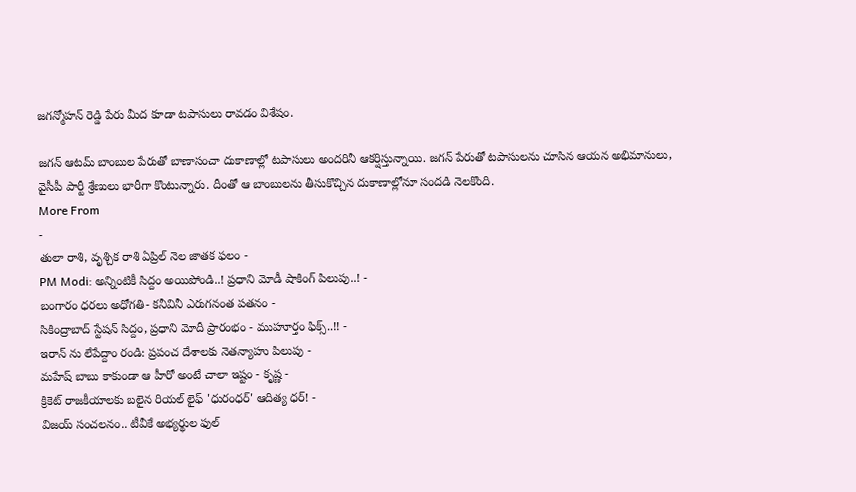జగన్మోహన్ రెడ్డి పేరు మీద కూడా టపాసులు రావడం విశేషం.

జగన్ ఆటమ్ బాంబుల పేరుతో బాణాసంచా దుకాణాల్లో టపాసులు అందరినీ ఆకర్షిస్తున్నాయి. జగన్ పేరుతో టపాసులను చూసిన ఆయన అభిమానులు, వైసీపీ పార్టీ శ్రేణులు భారీగా కొంటున్నారు. దీంతో ఆ బాంబులను తీసుకొచ్చిన దుకాణాల్లోనూ సందడి నెలకొంది.
More From
-
తులా రాశి, వృశ్చిక రాశి ఏప్రిల్ నెల జాతక ఫలం -
PM Modi: అన్నింటికీ సిద్దం అయిపోండి..! ప్రధాని మోడీ షాకింగ్ పిలుపు..! -
బంగారం ధరలు అధోగతి- కనీవినీ ఎరుగనంత పతనం -
సికింద్రాబాద్ స్టేషన్ సిద్దం, ప్రధాని మోదీ ప్రారంభం - ముహూర్తం ఫిక్స్..!! -
ఇరాన్ ను లేపేద్దాం రండి: ప్రపంచ దేశాలకు నెతన్యాహు పిలుపు -
మహేష్ బాబు కాకుండా ఆ హీరో అంటే చాలా ఇష్టం - కృష్ణ -
క్రికెట్ రాజకీయాలకు బలైన రియల్ లైఫ్ 'ధురంధర్' ఆదిత్య ధర్! -
విజయ్ సంచలనం.. టీవీకే అభ్యర్థుల ఫుల్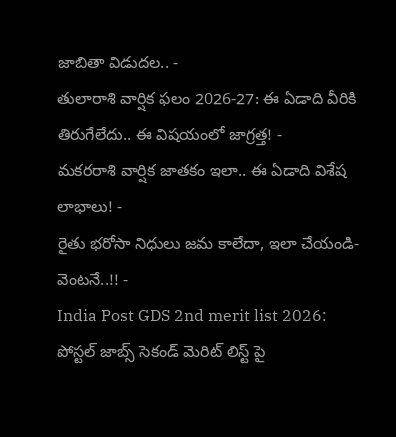జాబితా విడుదల.. -
తులారాశి వార్షిక ఫలం 2026-27: ఈ ఏడాది వీరికి తిరుగేలేదు.. ఈ విషయంలో జాగ్రత్త! -
మకరరాశి వార్షిక జాతకం ఇలా.. ఈ ఏడాది విశేష లాభాలు! -
రైతు భరోసా నిధులు జమ కాలేదా, ఇలా చేయండి- వెంటనే..!! -
India Post GDS 2nd merit list 2026: పోస్టల్ జాబ్స్ సెకండ్ మెరిట్ లిస్ట్ పై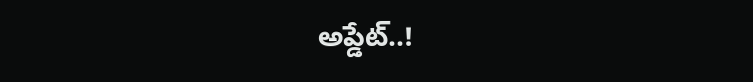అప్డేట్..!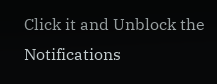Click it and Unblock the Notifications